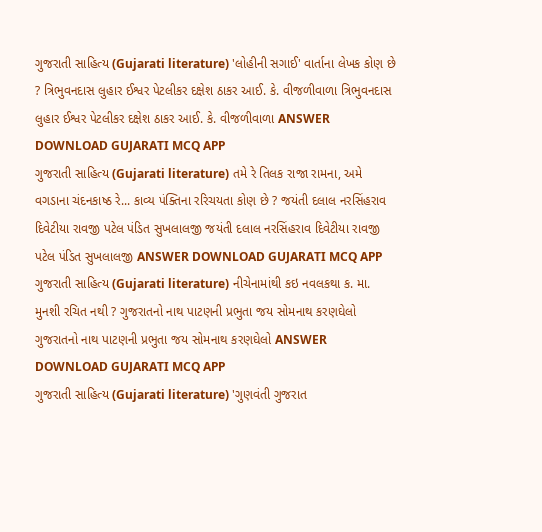ગુજરાતી સાહિત્ય (Gujarati literature) 'લોહીની સગાઈ' વાર્તાના લેખક કોણ છે ? ત્રિભુવનદાસ લુહાર ઈશ્વર પેટલીકર દક્ષેશ ઠાકર આઈ. કે. વીજળીવાળા ત્રિભુવનદાસ લુહાર ઈશ્વર પેટલીકર દક્ષેશ ઠાકર આઈ. કે. વીજળીવાળા ANSWER DOWNLOAD GUJARATI MCQ APP
ગુજરાતી સાહિત્ય (Gujarati literature) તમે રે તિલક રાજા રામના, અમે વગડાના ચંદનકાષ્ઠ રે... કાવ્ય પંક્તિના રરિચયતા કોણ છે ? જયંતી દલાલ નરસિંહરાવ દિવેટીયા રાવજી પટેલ પંડિત સુખલાલજી જયંતી દલાલ નરસિંહરાવ દિવેટીયા રાવજી પટેલ પંડિત સુખલાલજી ANSWER DOWNLOAD GUJARATI MCQ APP
ગુજરાતી સાહિત્ય (Gujarati literature) નીચેનામાંથી કઇ નવલકથા ક. મા. મુનશી રચિત નથી ? ગુજરાતનો નાથ પાટણની પ્રભુતા જય સોમનાથ કરણઘેલો ગુજરાતનો નાથ પાટણની પ્રભુતા જય સોમનાથ કરણઘેલો ANSWER DOWNLOAD GUJARATI MCQ APP
ગુજરાતી સાહિત્ય (Gujarati literature) 'ગુણવંતી ગુજરાત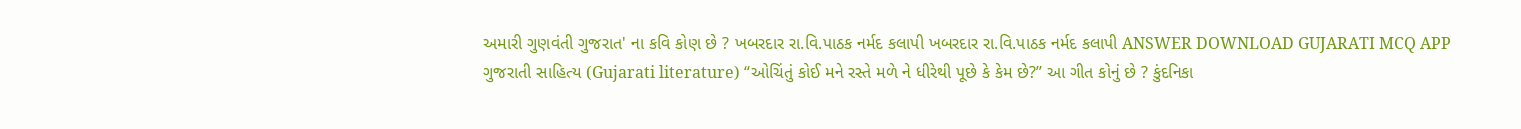અમારી ગુણવંતી ગુજરાત' ના કવિ કોણ છે ? ખબરદાર રા.વિ.પાઠક નર્મદ કલાપી ખબરદાર રા.વિ.પાઠક નર્મદ કલાપી ANSWER DOWNLOAD GUJARATI MCQ APP
ગુજરાતી સાહિત્ય (Gujarati literature) “ઓચિંતું કોઈ મને રસ્તે મળે ને ધીરેથી પૂછે કે કેમ છે?’’ આ ગીત કોનું છે ? કુંદનિકા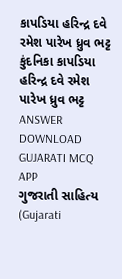કાપડિયા હરિન્દ્ર દવે રમેશ પારેખ ધ્રુવ ભટ્ટ કુંદનિકા કાપડિયા હરિન્દ્ર દવે રમેશ પારેખ ધ્રુવ ભટ્ટ ANSWER DOWNLOAD GUJARATI MCQ APP
ગુજરાતી સાહિત્ય (Gujarati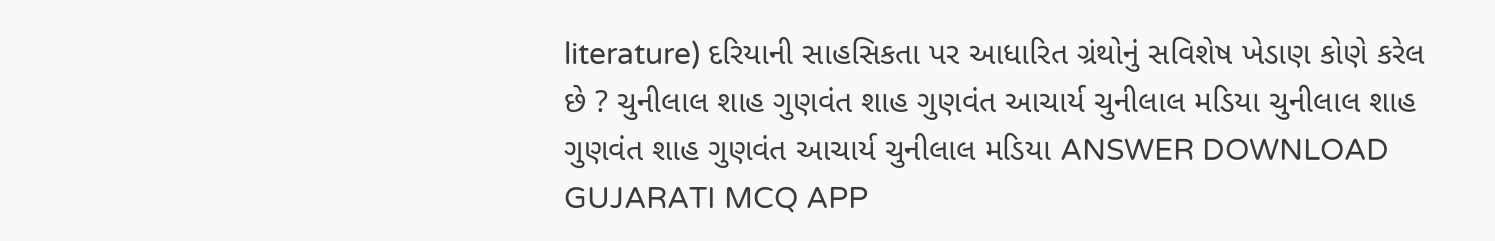literature) દરિયાની સાહસિકતા પર આધારિત ગ્રંથોનું સવિશેષ ખેડાણ કોણે કરેલ છે ? ચુનીલાલ શાહ ગુણવંત શાહ ગુણવંત આચાર્ય ચુનીલાલ મડિયા ચુનીલાલ શાહ ગુણવંત શાહ ગુણવંત આચાર્ય ચુનીલાલ મડિયા ANSWER DOWNLOAD GUJARATI MCQ APP